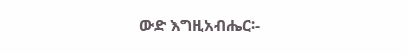ውድ እግዚአብሔር፡-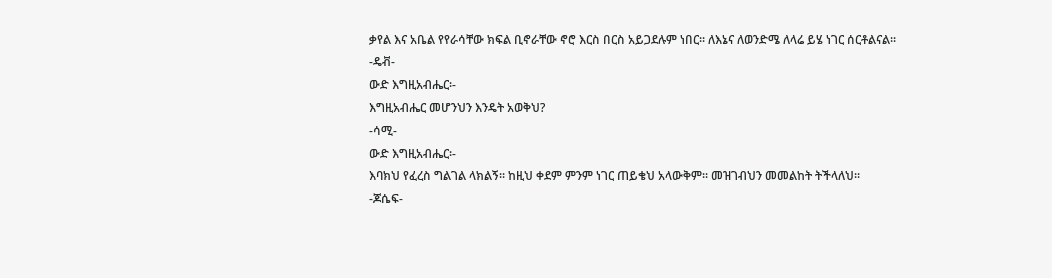ቃየል እና አቤል የየራሳቸው ክፍል ቢኖራቸው ኖሮ እርስ በርስ አይጋደሉም ነበር፡፡ ለእኔና ለወንድሜ ለላሬ ይሄ ነገር ሰርቶልናል፡፡
-ዴቭ-
ውድ እግዚአብሔር፡-
እግዚአብሔር መሆንህን እንዴት አወቅህ?
-ሳሚ-
ውድ እግዚአብሔር፡-
እባክህ የፈረስ ግልገል ላክልኝ፡፡ ከዚህ ቀደም ምንም ነገር ጠይቄህ አላውቅም፡፡ መዝገብህን መመልከት ትችላለህ፡፡
-ጆሴፍ-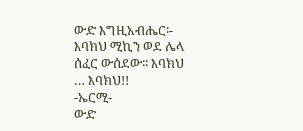ውድ እግዚአብሔር፡-
እባክህ ሚኪን ወደ ሌላ ሰፈር ውሰደው፡፡ እባክህ … እባክህ!!
-ኤርሚ-
ውድ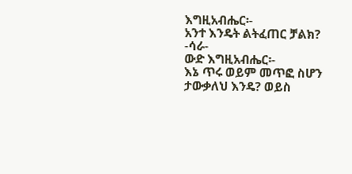እግዚአብሔር፡-
አንተ እንዴት ልትፈጠር ቻልክ?
-ሳራ-
ውድ እግዚአብሔር፡-
እኔ ጥሩ ወይም መጥፎ ስሆን ታውቃለህ እንዴ? ወይስ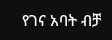የገና አባት ብቻ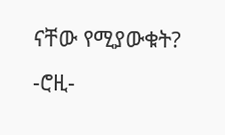ናቸው የሚያውቁት?
-ሮዚ-